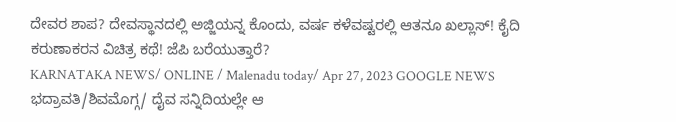ದೇವರ ಶಾಪ? ದೇವಸ್ಥಾನದಲ್ಲಿ ಅಜ್ಜಿಯನ್ನ ಕೊಂದು, ವರ್ಷ ಕಳೆವಷ್ಟರಲ್ಲಿ ಆತನೂ ಖಲ್ಲಾಸ್! ಕೈದಿ ಕರುಣಾಕರನ ವಿಚಿತ್ರ ಕಥೆ! ಜೆಪಿ ಬರೆಯುತ್ತಾರೆ?
KARNATAKA NEWS/ ONLINE / Malenadu today/ Apr 27, 2023 GOOGLE NEWS ಭದ್ರಾವತಿ/ಶಿವಮೊಗ್ಗ/ ದೈವ ಸನ್ನಿದಿಯಲ್ಲೇ ಆ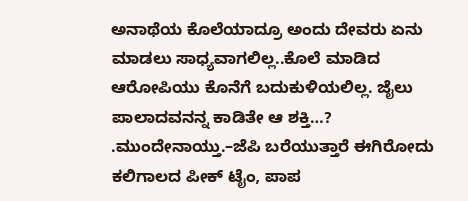ಅನಾಥೆಯ ಕೊಲೆಯಾದ್ರೂ ಅಂದು ದೇವರು ಏನು ಮಾಡಲು ಸಾಧ್ಯವಾಗಲಿಲ್ಲ..ಕೊಲೆ ಮಾಡಿದ ಆರೋಪಿಯು ಕೊನೆಗೆ ಬದುಕುಳಿಯಲಿಲ್ಲ. ಜೈಲು ಪಾಲಾದವನನ್ನ ಕಾಡಿತೇ ಆ ಶಕ್ತಿ…? .ಮುಂದೇನಾಯ್ತು.–ಜೆಪಿ ಬರೆಯುತ್ತಾರೆ ಈಗಿರೋದು ಕಲಿಗಾಲದ ಪೀಕ್ ಟೈಂ, ಪಾಪ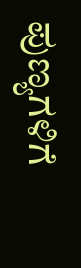ಪುಣ್ಯಗಳಿಗೆ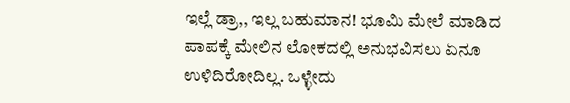ಇಲ್ಲೆ ಡ್ರಾ,, ಇಲ್ಲ ಬಹುಮಾನ! ಭೂಮಿ ಮೇಲೆ ಮಾಡಿದ ಪಾಪಕ್ಕೆ ಮೇಲಿನ ಲೋಕದಲ್ಲಿ ಅನುಭವಿಸಲು ಏನೂ ಉಳಿದಿರೋದಿಲ್ಲ. ಒಳ್ಳೇದು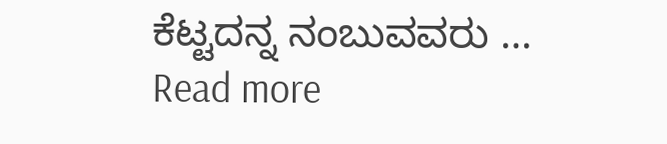ಕೆಟ್ಟದನ್ನ ನಂಬುವವರು … Read more